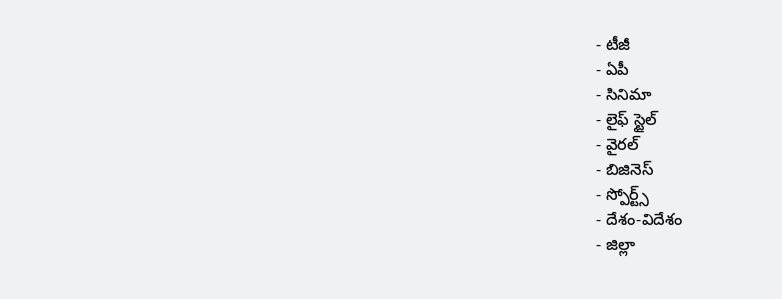- టీజీ
- ఏపీ
- సినిమా
- లైఫ్ స్టైల్
- వైరల్
- బిజినెస్
- స్పోర్ట్స్
- దేశం-విదేశం
- జిల్లా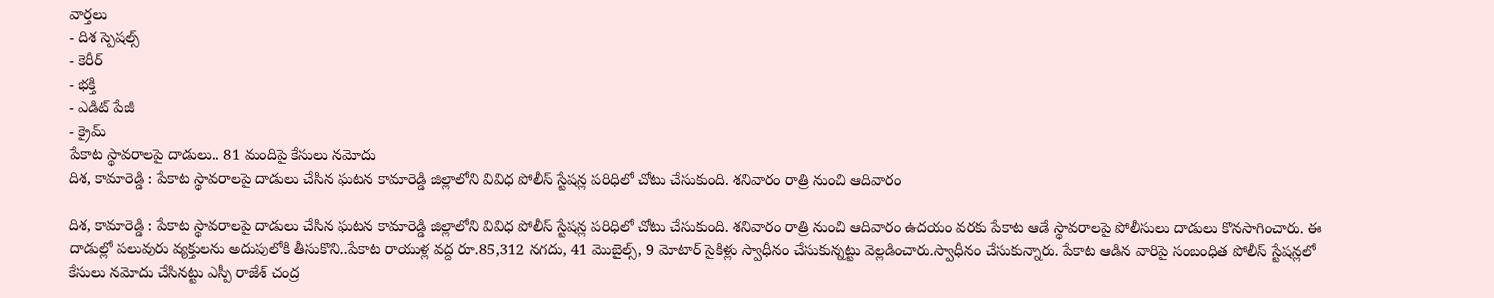వార్తలు
- దిశ స్పెషల్స్
- కెరీర్
- భక్తి
- ఎడిట్ పేజీ
- క్రైమ్
పేకాట స్థావరాలపై దాడులు.. 81 మందిపై కేసులు నమోదు
దిశ, కామారెడ్డి : పేకాట స్థావరాలపై దాడులు చేసిన ఘటన కామారెడ్డి జిల్లాలోని వివిధ పోలీస్ స్టేషన్ల పరిధిలో చోటు చేసుకుంది. శనివారం రాత్రి నుంచి ఆదివారం

దిశ, కామారెడ్డి : పేకాట స్థావరాలపై దాడులు చేసిన ఘటన కామారెడ్డి జిల్లాలోని వివిధ పోలీస్ స్టేషన్ల పరిధిలో చోటు చేసుకుంది. శనివారం రాత్రి నుంచి ఆదివారం ఉదయం వరకు పేకాట ఆడే స్థావరాలపై పోలీసులు దాడులు కొనసాగించారు. ఈ దాడుల్లో పలువురు వ్యక్తులను అదుపులోకి తీసుకొని..పేకాట రాయుళ్ల వద్ద రూ.85,312 నగదు, 41 మొబైల్స్, 9 మోటార్ సైకిళ్లు స్వాధీనం చేసుకున్నట్టు వెల్లడించారు.స్వాధీనం చేసుకున్నారు. పేకాట ఆడిన వారిపై సంబంధిత పోలీస్ స్టేషన్లలో కేసులు నమోదు చేసినట్టు ఎస్పీ రాజేశ్ చంద్ర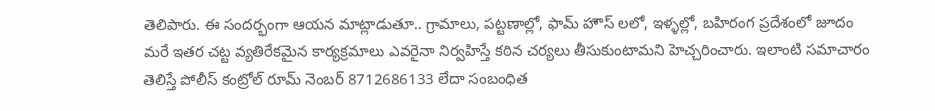తెలిపారు. ఈ సందర్భంగా ఆయన మాట్లాడుతూ.. గ్రామాలు, పట్టణాల్లో, ఫామ్ హౌస్ లలో, ఇళ్ళల్లో, బహిరంగ ప్రదేశంలో జూదం మరే ఇతర చట్ట వ్యతిరేకమైన కార్యక్రమాలు ఎవరైనా నిర్వహిస్తే కఠిన చర్యలు తీసుకుంటామని హెచ్చరించారు. ఇలాంటి సమాచారం తెలిస్తే పోలీస్ కంట్రోల్ రూమ్ నెంబర్ 8712686133 లేదా సంబంధిత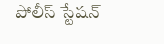పోలీస్ స్టేషన్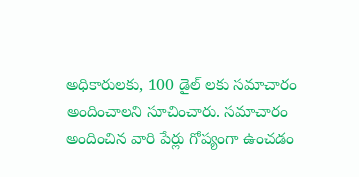అధికారులకు, 100 డైల్ లకు సమాచారం అందించాలని సూచించారు. సమాచారం అందించిన వారి పేర్లు గోప్యంగా ఉంచడం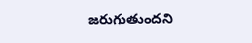జరుగుతుందని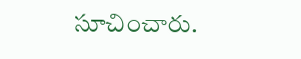సూచించారు.